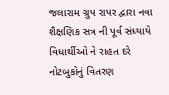જલારામ ગ્રુપ રાપર દ્વારા નવા શૈક્ષણિક સત્ર ની પૂર્વ સંધ્યાયે વિધાર્થીઓ ને રાહત દરે નોટબુકોનું વિતરણ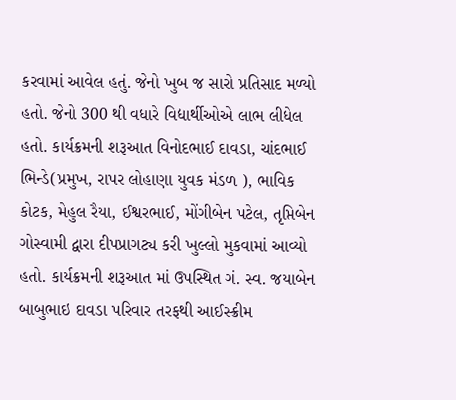કરવામાં આવેલ હતું. જેનો ખુબ જ સારો પ્રતિસાદ મળ્યો હતો. જેનો 300 થી વધારે વિદ્યાર્થીઓએ લાભ લીધેલ હતો. કાર્યક્રમની શરૂઆત વિનોદભાઈ દાવડા, ચાંદભાઈ ભિન્ડે(પ્રમુખ, રાપર લોહાણા યુવક મંડળ ), ભાવિક કોટક, મેહુલ રૈયા, ઈશ્વરભાઈ, મોંગીબેન પટેલ, તૃપ્તિબેન ગોસ્વામી દ્વારા દીપપ્રાગટ્ય કરી ખુલ્લો મુકવામાં આવ્યો હતો. કાર્યક્રમની શરૂઆત માં ઉપસ્થિત ગં. સ્વ. જયાબેન બાબુભાઇ દાવડા પરિવાર તરફથી આઈસ્ક્રીમ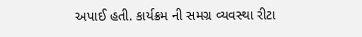અપાઈ હતી. કાર્યક્રમ ની સમગ્ર વ્યવસ્થા રીટા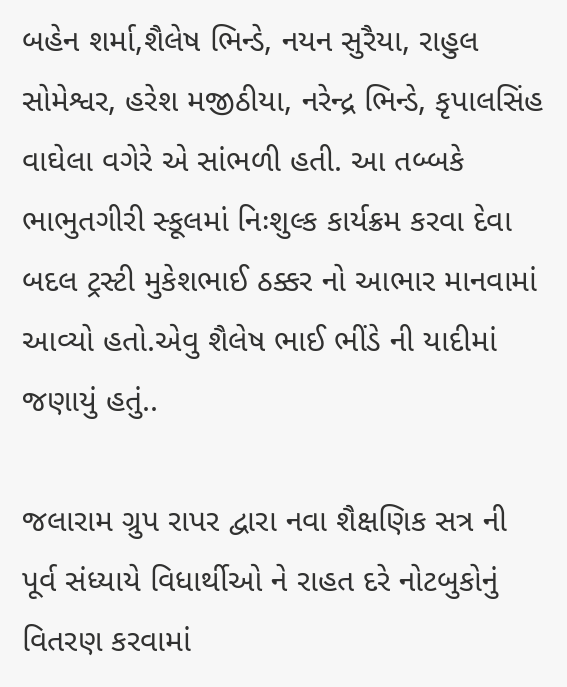બહેન શર્મા,શૈલેષ ભિન્ડે, નયન સુરૈયા, રાહુલ સોમેશ્વર, હરેશ મજીઠીયા, નરેન્દ્ર ભિન્ડે, કૃપાલસિંહ વાઘેલા વગેરે એ સાંભળી હતી. આ તબ્બકે ભાભુતગીરી સ્કૂલમાં નિઃશુલ્ક કાર્યક્રમ કરવા દેવા બદલ ટ્રસ્ટી મુકેશભાઈ ઠક્કર નો આભાર માનવામાં આવ્યો હતો.એવુ શૈલેષ ભાઈ ભીંડે ની યાદીમાં જણાયું હતું..

જલારામ ગ્રુપ રાપર દ્વારા નવા શૈક્ષણિક સત્ર ની પૂર્વ સંધ્યાયે વિધાર્થીઓ ને રાહત દરે નોટબુકોનું વિતરણ કરવામાં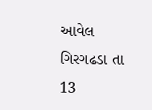આવેલ
ગિરગઢડા તા 13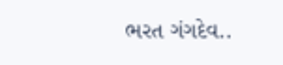ભરત ગંગદેવ..